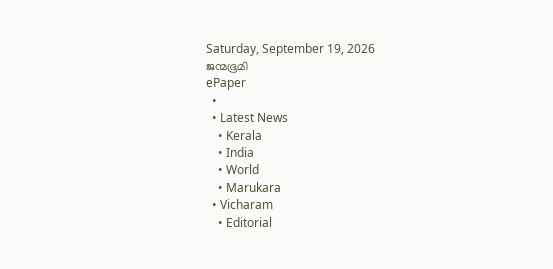Saturday, September 19, 2026
ജന്മഭൂമി
ePaper
  •
  • Latest News
    • Kerala
    • India
    • World
    • Marukara
  • Vicharam
    • Editorial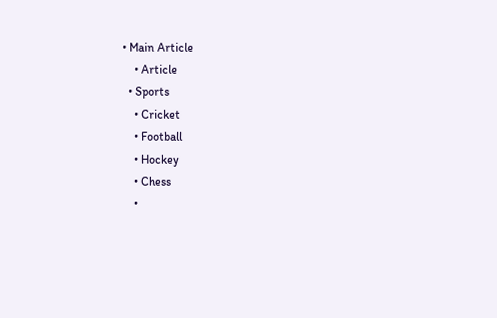• Main Article
    • Article
  • Sports
    • Cricket
    • Football
    • Hockey
    • Chess
    •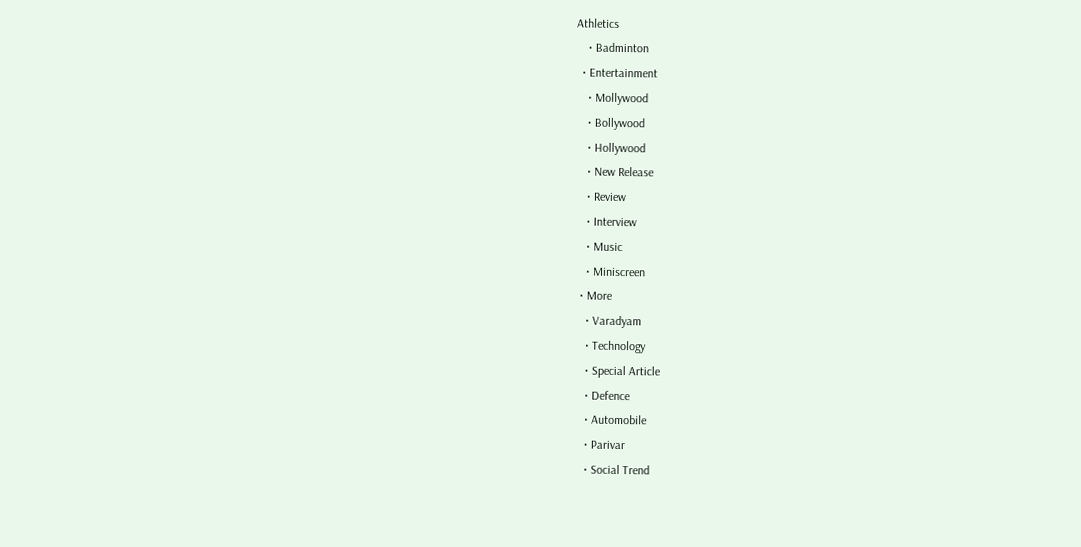Athletics
    • Badminton
  • Entertainment
    • Mollywood
    • Bollywood
    • Hollywood
    • New Release
    • Review
    • Interview
    • Music
    • Miniscreen
  • More
    • Varadyam
    • Technology
    • Special Article
    • Defence
    • Automobile
    • Parivar
    • Social Trend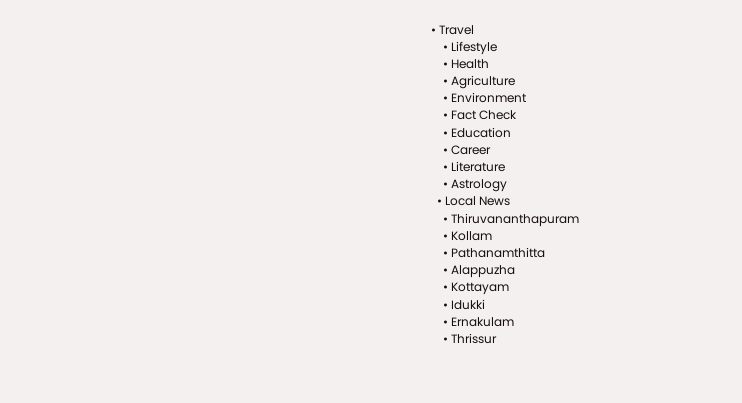• Travel
    • Lifestyle
    • Health
    • Agriculture
    • Environment
    • Fact Check
    • Education
    • Career
    • Literature
    • Astrology
  • Local News
    • Thiruvananthapuram
    • Kollam
    • Pathanamthitta
    • Alappuzha
    • Kottayam
    • Idukki
    • Ernakulam
    • Thrissur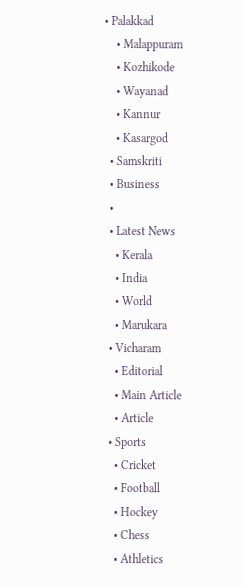• Palakkad
    • Malappuram
    • Kozhikode
    • Wayanad
    • Kannur
    • Kasargod
  • Samskriti
  • Business
  •
  • Latest News
    • Kerala
    • India
    • World
    • Marukara
  • Vicharam
    • Editorial
    • Main Article
    • Article
  • Sports
    • Cricket
    • Football
    • Hockey
    • Chess
    • Athletics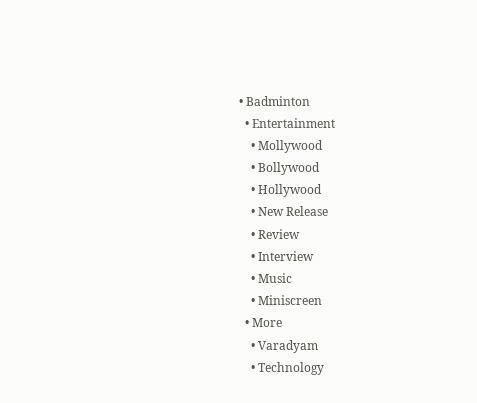• Badminton
  • Entertainment
    • Mollywood
    • Bollywood
    • Hollywood
    • New Release
    • Review
    • Interview
    • Music
    • Miniscreen
  • More
    • Varadyam
    • Technology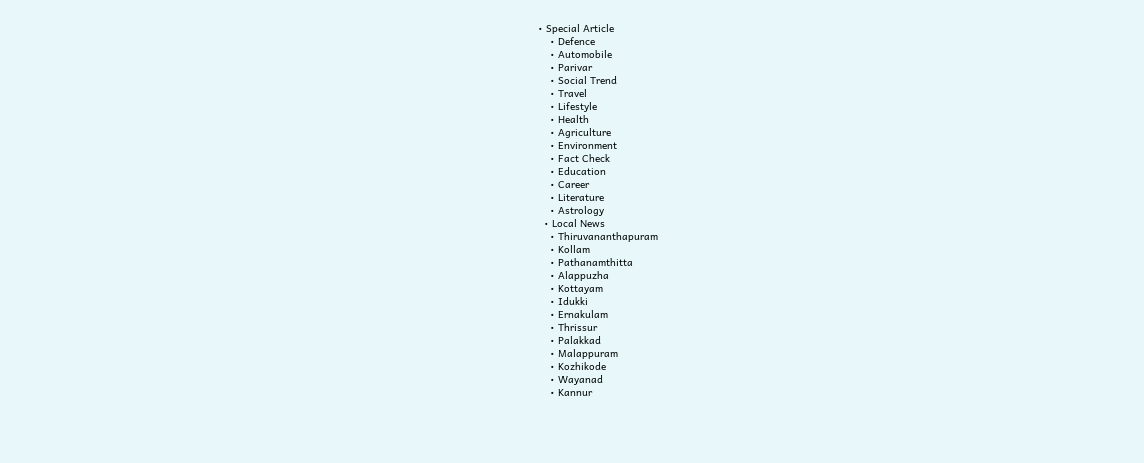• Special Article
    • Defence
    • Automobile
    • Parivar
    • Social Trend
    • Travel
    • Lifestyle
    • Health
    • Agriculture
    • Environment
    • Fact Check
    • Education
    • Career
    • Literature
    • Astrology
  • Local News
    • Thiruvananthapuram
    • Kollam
    • Pathanamthitta
    • Alappuzha
    • Kottayam
    • Idukki
    • Ernakulam
    • Thrissur
    • Palakkad
    • Malappuram
    • Kozhikode
    • Wayanad
    • Kannur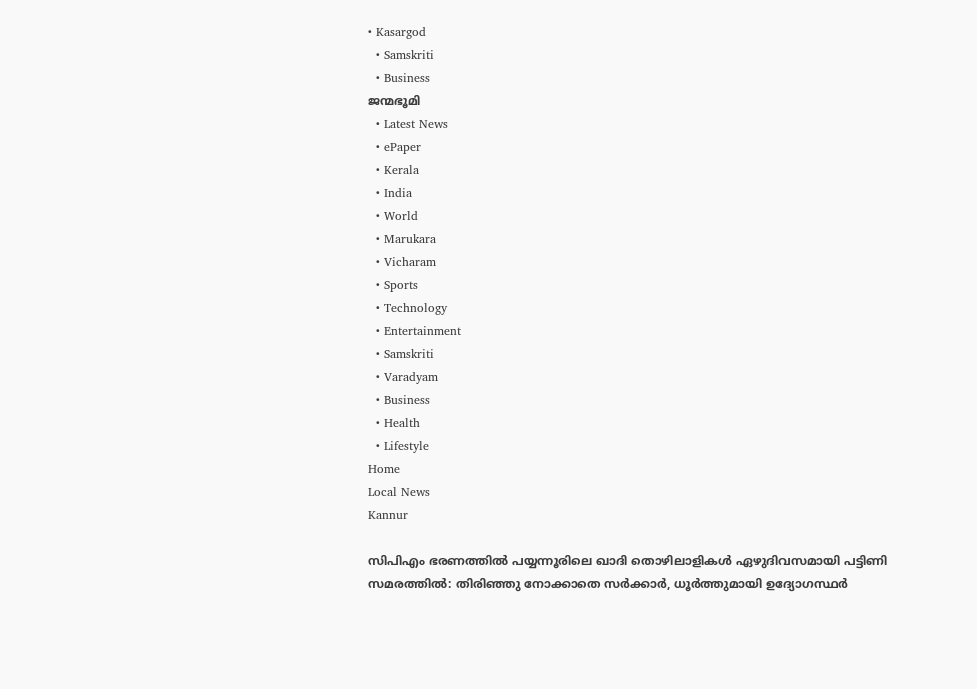• Kasargod
  • Samskriti
  • Business
ജന്മഭൂമി
  • Latest News
  • ePaper
  • Kerala
  • India
  • World
  • Marukara
  • Vicharam
  • Sports
  • Technology
  • Entertainment
  • Samskriti
  • Varadyam
  • Business
  • Health
  • Lifestyle
Home
Local News
Kannur

സിപിഎം ഭരണത്തില്‍ പയ്യന്നൂരിലെ ഖാദി തൊഴിലാളികള്‍ ഏഴുദിവസമായി പട്ടിണി സമരത്തില്‍: തിരിഞ്ഞു നോക്കാതെ സര്‍ക്കാര്‍, ധൂർത്തുമായി ഉദ്യോഗസ്ഥർ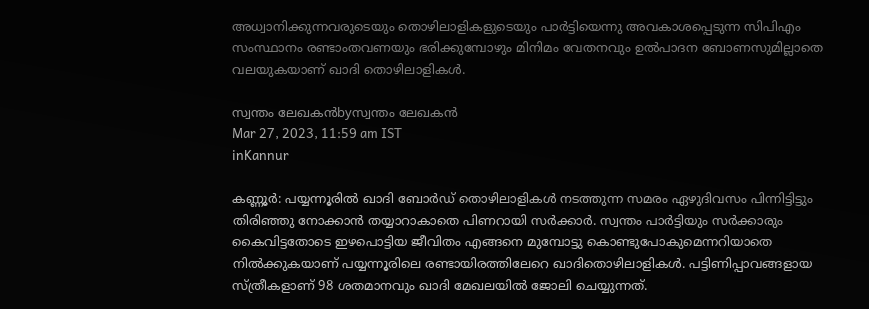അധ്വാനിക്കുന്നവരുടെയും തൊഴിലാളികളുടെയും പാര്‍ട്ടിയെന്നു അവകാശപ്പെടുന്ന സിപിഎം സംസ്ഥാനം രണ്ടാംതവണയും ഭരിക്കുമ്പോഴും മിനിമം വേതനവും ഉല്‍പാദന ബോണസുമില്ലാതെ വലയുകയാണ് ഖാദി തൊഴിലാളികള്‍.

സ്വന്തം ലേഖകന്‍byസ്വന്തം ലേഖകന്‍
Mar 27, 2023, 11:59 am IST
inKannur

കണ്ണൂര്‍: പയ്യന്നൂരില്‍ ഖാദി ബോര്‍ഡ് തൊഴിലാളികള്‍ നടത്തുന്ന സമരം ഏഴുദിവസം പിന്നിട്ടിട്ടും തിരിഞ്ഞു നോക്കാന്‍ തയ്യാറാകാതെ പിണറായി സര്‍ക്കാര്‍. സ്വന്തം പാര്‍ട്ടിയും സര്‍ക്കാരും കൈവിട്ടതോടെ ഇഴപൊട്ടിയ ജീവിതം എങ്ങനെ മുമ്പോട്ടു കൊണ്ടുപോകുമെന്നറിയാതെ നില്‍ക്കുകയാണ് പയ്യന്നൂരിലെ രണ്ടായിരത്തിലേറെ ഖാദിതൊഴിലാളികള്‍. പട്ടിണിപ്പാവങ്ങളായ സ്ത്രീകളാണ് 98 ശതമാനവും ഖാദി മേഖലയില്‍ ജോലി ചെയ്യുന്നത്.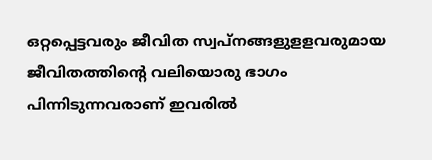ഒറ്റപ്പെട്ടവരും ജീവിത സ്വപ്നങ്ങളുളളവരുമായ ജീവിതത്തിന്റെ വലിയൊരു ഭാഗം പിന്നിടുന്നവരാണ് ഇവരില്‍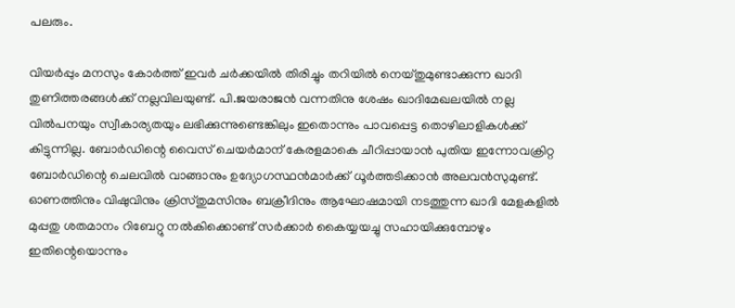പലരും.

വിയര്‍പ്പും മനസും കോര്‍ത്ത് ഇവര്‍ ചര്‍ക്കയില്‍ തിരിച്ചും തറിയില്‍ നെയ്തുമുണ്ടാക്കുന്ന ഖാദി തുണിത്തരങ്ങള്‍ക്ക് നല്ലവിലയുണ്ട്. പി.ജയരാജന്‍ വന്നതിനു ശേഷം ഖാദിമേഖലയില്‍ നല്ല വില്‍പനയും സ്വീകാര്യതയും ലഭിക്കുന്നുണ്ടെങ്കിലും ഇതൊന്നും പാവപ്പെട്ട തൊഴിലാളികള്‍ക്ക് കിട്ടുന്നില്ല. ബോര്‍ഡിന്റെ വൈസ് ചെയര്‍മാന് കേരളമാകെ ചീറിപ്പായാന്‍ പുതിയ ഇന്നോവക്രിറ്റ ബോര്‍ഡിന്റെ ചെലവില്‍ വാങ്ങാനും ഉദ്യോഗസ്ഥന്‍മാര്‍ക്ക് ധൂര്‍ത്തടിക്കാന്‍ അലവന്‍സുമുണ്ട്. ഓണത്തിനും വിഷുവിനും ക്രിസ്തുമസിനും ബക്രീദിനും ആഘോഷമായി നടത്തുന്ന ഖാദി മേളകളില്‍ മുപ്പതു ശതമാനം റിബേറ്റു നല്‍കിക്കൊണ്ട് സര്‍ക്കാര്‍ കൈയ്യയച്ചു സഹായിക്കുമ്പോഴും ഇതിന്റെയൊന്നും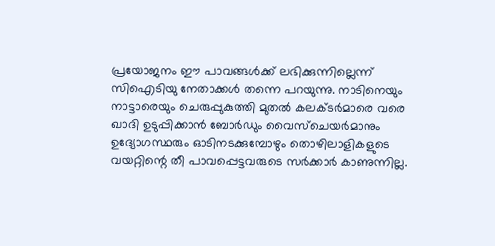പ്രയോജനം ഈ പാവങ്ങള്‍ക്ക് ലഭിക്കുന്നില്ലെന്ന് സിഐടിയു നേതാക്കള്‍ തന്നെ പറയുന്നു. നാടിനെയും നാട്ടാരെയും ചെരുപ്പുകുത്തി മുതല്‍ കലക്ടര്‍മാരെ വരെ ഖാദി ഉടുപ്പിക്കാന്‍ ബോര്‍ഡും വൈസ്ചെയര്‍മാനും ഉദ്യോഗസ്ഥരും ഓടിനടക്കുമ്പോഴും തൊഴിലാളികളുടെ വയറ്റിന്റെ തീ പാവപ്പെട്ടവരുടെ സര്‍ക്കാര്‍ കാണുന്നില്ല.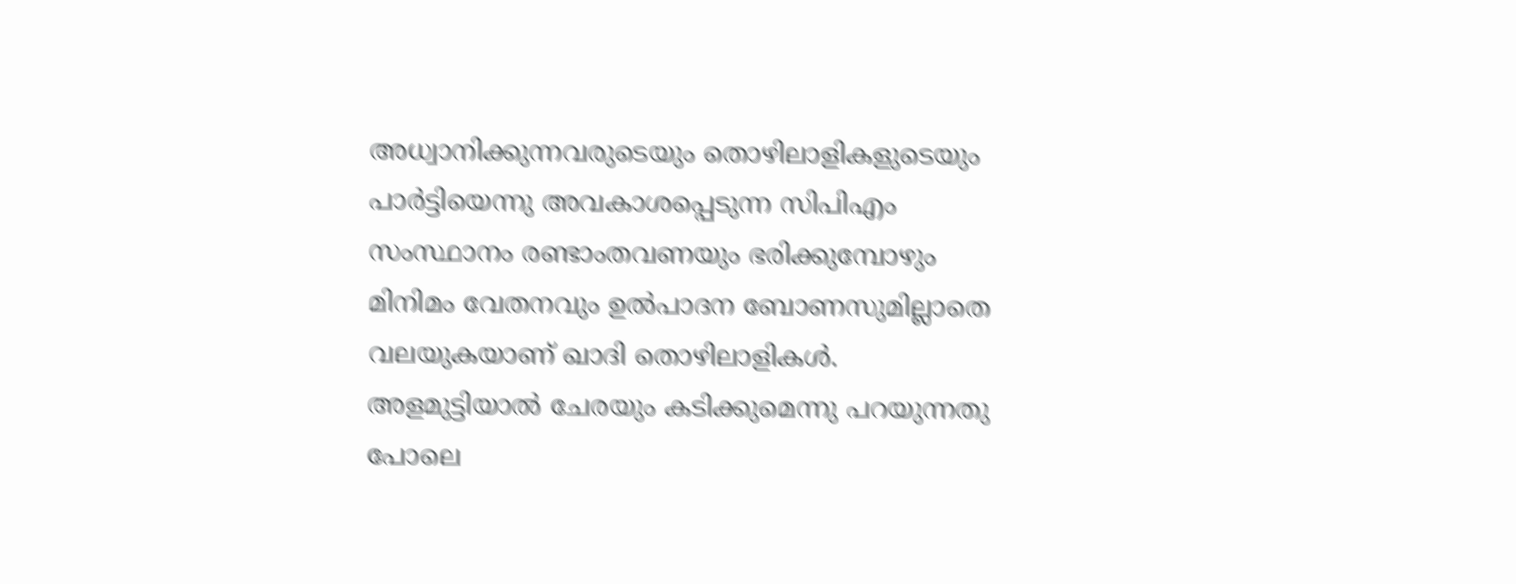അധ്വാനിക്കുന്നവരുടെയും തൊഴിലാളികളുടെയും പാര്‍ട്ടിയെന്നു അവകാശപ്പെടുന്ന സിപിഎം സംസ്ഥാനം രണ്ടാംതവണയും ഭരിക്കുമ്പോഴും മിനിമം വേതനവും ഉല്‍പാദന ബോണസുമില്ലാതെ വലയുകയാണ് ഖാദി തൊഴിലാളികള്‍. അളമുട്ടിയാല്‍ ചേരയും കടിക്കുമെന്നു പറയുന്നതു പോലെ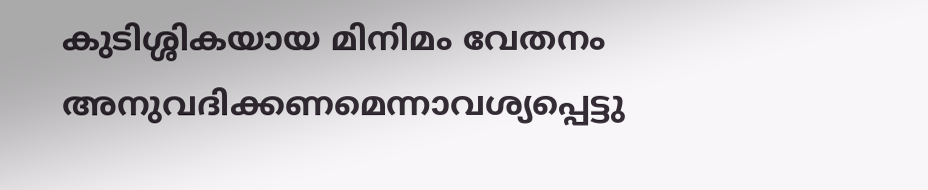കുടിശ്ശികയായ മിനിമം വേതനം അനുവദിക്കണമെന്നാവശ്യപ്പെട്ടു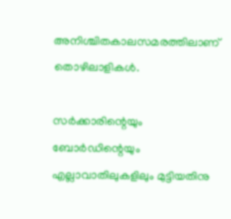അനിശ്ചിതകാലസമരത്തിലാണ് തൊഴിലാളികള്‍.

സര്‍ക്കാരിന്റെയും ബോര്‍ഡിന്റെയും എല്ലാവാതിലുകളിലും മുട്ടിയതിനു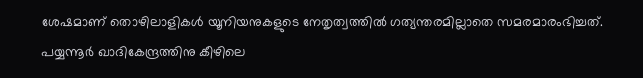ശേഷമാണ് തൊഴിലാളികള്‍ യൂനിയനുകളുടെ നേതൃത്വത്തില്‍ ഗത്യന്തരമില്ലാതെ സമരമാരംഭിച്ചത്. പയ്യന്നൂര്‍ ഖാദികേന്ദ്രത്തിനു കീഴിലെ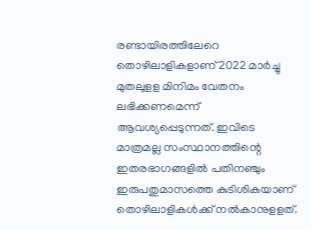രണ്ടായിരത്തിലേറെ തൊഴിലാളികളാണ് 2022 മാര്‍ച്ചു മുതലുളള മിനിമം വേതനം ലഭിക്കണമെന്ന് ആവശ്യപ്പെടുന്നത്. ഇവിടെ മാത്രമല്ല സംസ്ഥാനത്തിന്റെ ഇതരഭാഗങ്ങളില്‍ പതിനഞ്ചും ഇരുപതുമാസത്തെ കുടിശികയാണ് തൊഴിലാളികള്‍ക്ക് നല്‍കാനുളളത്.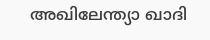അഖിലേന്ത്യാ ഖാദി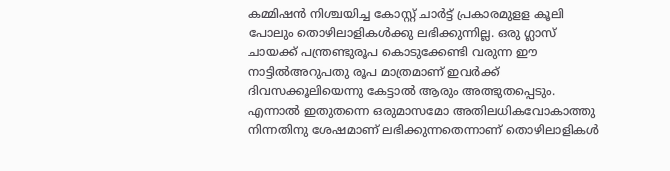കമ്മിഷന്‍ നിശ്ചയിച്ച കോസ്റ്റ് ചാര്‍ട്ട് പ്രകാരമുളള കൂലി പോലും തൊഴിലാളികള്‍ക്കു ലഭിക്കുന്നില്ല. ഒരു ഗ്ലാസ് ചായക്ക് പന്ത്രണ്ടുരൂപ കൊടുക്കേണ്ടി വരുന്ന ഈ നാട്ടില്‍അറുപതു രൂപ മാത്രമാണ് ഇവര്‍ക്ക് ദിവസക്കൂലിയെന്നു കേട്ടാല്‍ ആരും അത്ഭുതപ്പെടും. എന്നാല്‍ ഇതുതന്നെ ഒരുമാസമോ അതിലധികവോകാത്തു നിന്നതിനു ശേഷമാണ് ലഭിക്കുന്നതെന്നാണ് തൊഴിലാളികള്‍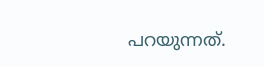പറയുന്നത്.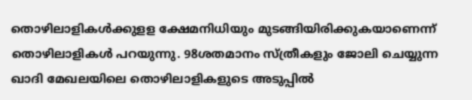തൊഴിലാളികള്‍ക്കുളള ക്ഷേമനിധിയും മുടങ്ങിയിരിക്കുകയാണെന്ന് തൊഴിലാളികള്‍ പറയുന്നു. 98ശതമാനം സ്ത്രീകളും ജോലി ചെയ്യുന്ന ഖാദി മേഖലയിലെ തൊഴിലാളികളുടെ അടുപ്പില്‍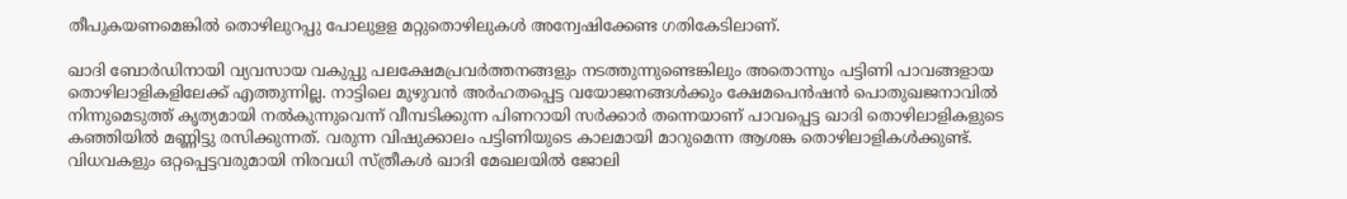തീപുകയണമെങ്കില്‍ തൊഴിലുറപ്പു പോലുളള മറ്റുതൊഴിലുകള്‍ അന്വേഷിക്കേണ്ട ഗതികേടിലാണ്.

ഖാദി ബോര്‍ഡിനായി വ്യവസായ വകുപ്പു പലക്ഷേമപ്രവര്‍ത്തനങ്ങളും നടത്തുന്നുണ്ടെങ്കിലും അതൊന്നും പട്ടിണി പാവങ്ങളായ തൊഴിലാളികളിലേക്ക് എത്തുന്നില്ല. നാട്ടിലെ മുഴുവന്‍ അര്‍ഹതപ്പെട്ട വയോജനങ്ങള്‍ക്കും ക്ഷേമപെന്‍ഷന്‍ പൊതുഖജനാവില്‍ നിന്നുമെടുത്ത് കൃത്യമായി നല്‍കുന്നുവെന്ന് വീമ്പടിക്കുന്ന പിണറായി സര്‍ക്കാര്‍ തന്നെയാണ് പാവപ്പെട്ട ഖാദി തൊഴിലാളികളുടെ കഞ്ഞിയില്‍ മണ്ണിട്ടു രസിക്കുന്നത്. വരുന്ന വിഷുക്കാലം പട്ടിണിയുടെ കാലമായി മാറുമെന്ന ആശങ്ക തൊഴിലാളികള്‍ക്കുണ്ട്. വിധവകളും ഒറ്റപ്പെട്ടവരുമായി നിരവധി സ്ത്രീകള്‍ ഖാദി മേഖലയില്‍ ജോലി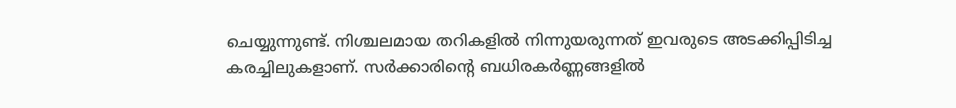ചെയ്യുന്നുണ്ട്. നിശ്ചലമായ തറികളില്‍ നിന്നുയരുന്നത് ഇവരുടെ അടക്കിപ്പിടിച്ച കരച്ചിലുകളാണ്. സര്‍ക്കാരിന്റെ ബധിരകര്‍ണ്ണങ്ങളില്‍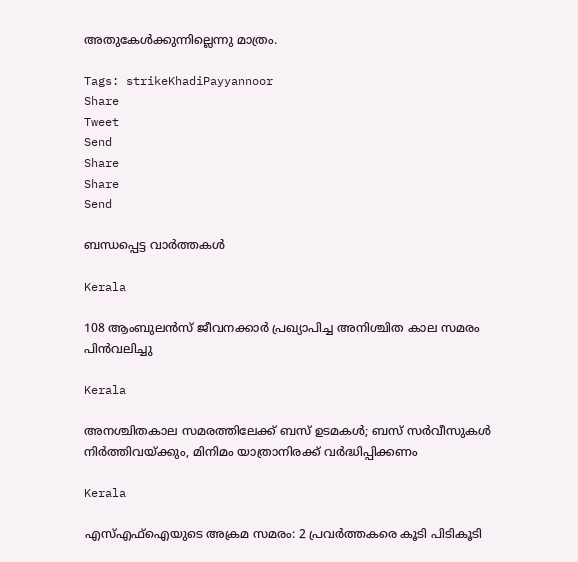അതുകേള്‍ക്കുന്നില്ലെന്നു മാത്രം.

Tags: strikeKhadiPayyannoor
Share
Tweet
Send
Share
Share
Send

ബന്ധപ്പെട്ട വാര്‍ത്തകള്‍

Kerala

108 ആംബുലന്‍സ് ജീവനക്കാര്‍ പ്രഖ്യാപിച്ച അനിശ്ചിത കാല സമരം പിന്‍വലിച്ചു

Kerala

അനശ്ചിതകാല സമരത്തിലേക്ക് ബസ് ഉടമകൾ; ബസ് സർവീസുകൾ നിർത്തിവയ്‌ക്കും, മിനിമം യാത്രാനിരക്ക് വർദ്ധിപ്പിക്കണം

Kerala

എസ്എഫ്ഐയുടെ അക്രമ സമരം: 2 പ്രവര്‍ത്തകരെ കൂടി പിടികൂടി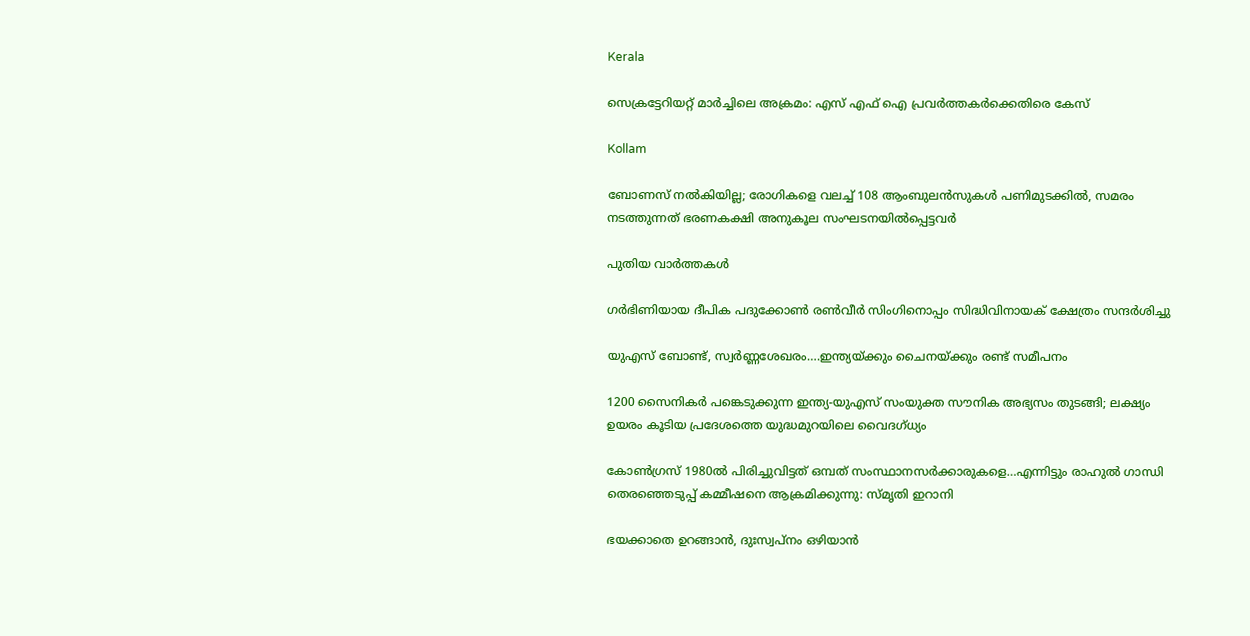Kerala

സെക്രട്ടേറിയറ്റ് മാര്‍ച്ചിലെ അക്രമം: എസ് എഫ് ഐ പ്രവര്‍ത്തകര്‍ക്കെതിരെ കേസ്

Kollam

ബോണസ് നല്‍കിയില്ല; രോഗികളെ വലച്ച് 108 ആംബുലന്‍സുകള്‍ പണിമുടക്കില്‍, സമരം നടത്തുന്നത് ഭരണകക്ഷി അനുകൂല സംഘടനയിൽപ്പെട്ടവർ

പുതിയ വാര്‍ത്തകള്‍

ഗര്‍ഭിണിയായ ദീപിക പദുക്കോണ്‍ രണ്‍വീര്‍ സിംഗിനൊപ്പം സിദ്ധിവിനായക് ക്ഷേത്രം സന്ദര്‍ശിച്ചു

യുഎസ് ബോണ്ട്, സ്വര്‍ണ്ണശേഖരം….ഇന്ത്യയ്‌ക്കും ചൈനയ്‌ക്കും രണ്ട് സമീപനം

1200 സൈനികര്‍ പങ്കെടുക്കുന്ന ഇന്ത്യ-യുഎസ് സംയുക്ത സൗനിക അഭ്യസം തുടങ്ങി; ലക്ഷ്യം ഉയരം കൂടിയ പ്രദേശത്തെ യുദ്ധമുറയിലെ‍ വൈദഗ്ധ്യം

കോണ്‍ഗ്രസ് 1980ല്‍ പിരിച്ചുവിട്ടത് ഒമ്പത് സംസ്ഥാനസര്‍ക്കാരുകളെ…എന്നിട്ടും രാഹുല്‍ ഗാന്ധി തെരഞ്ഞെടുപ്പ് കമ്മീഷനെ ആക്രമിക്കുന്നു: സ്മൃതി ഇറാനി

ഭയക്കാതെ ഉറങ്ങാൻ, ദുഃസ്വപ്നം ഒഴിയാൻ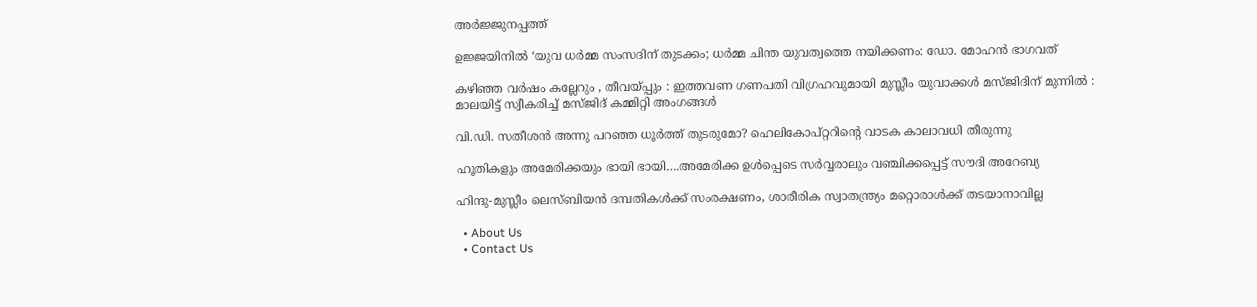അർജ്ജുനപ്പത്ത്

ഉജ്ജയിനിൽ ‘യുവ ധർമ്മ സംസദിന് തുടക്കം; ധർമ്മ ചിന്ത യുവത്വത്തെ നയിക്കണം: ഡോ. മോഹൻ ഭാഗവത്

കഴിഞ്ഞ വർഷം കല്ലേറും , തീവയ്‌പ്പും : ഇത്തവണ ഗണപതി വിഗ്രഹവുമായി മുസ്ലീം യുവാക്കൾ മസ്ജിദിന് മുന്നിൽ : മാലയിട്ട് സ്വീകരിച്ച് മസ്ജിദ് കമ്മിറ്റി അംഗങ്ങൾ

വി.ഡി. സതീശന്‍ അന്നു പറഞ്ഞ ധൂര്‍ത്ത് തുടരുമോ? ഹെലികോപ്റ്ററിന്റെ വാടക കാലാവധി തീരുന്നു

ഹൂതികളും അമേരിക്കയും ഭായി ഭായി….അമേരിക്ക ഉള്‍പ്പെടെ സര്‍വ്വരാലും വഞ്ചിക്കപ്പെട്ട് സൗദി അറേബ്യ

ഹിന്ദു-മുസ്ലീം ലെസ്ബിയന്‍ ദമ്പതികള്‍ക്ക് സംരക്ഷണം, ശാരീരിക സ്വാതന്ത്ര്യം മറ്റൊരാള്‍ക്ക് തടയാനാവില്ല

  • About Us
  • Contact Us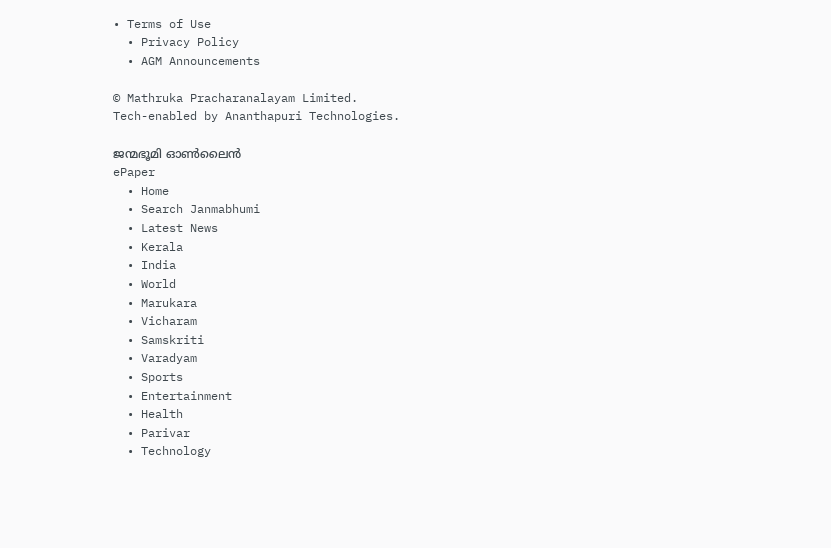• Terms of Use
  • Privacy Policy
  • AGM Announcements

© Mathruka Pracharanalayam Limited.
Tech-enabled by Ananthapuri Technologies.

ജന്മഭൂമി ഓണ്‍ലൈന്‍
ePaper
  • Home
  • Search Janmabhumi
  • Latest News
  • Kerala
  • India
  • World
  • Marukara
  • Vicharam
  • Samskriti
  • Varadyam
  • Sports
  • Entertainment
  • Health
  • Parivar
  • Technology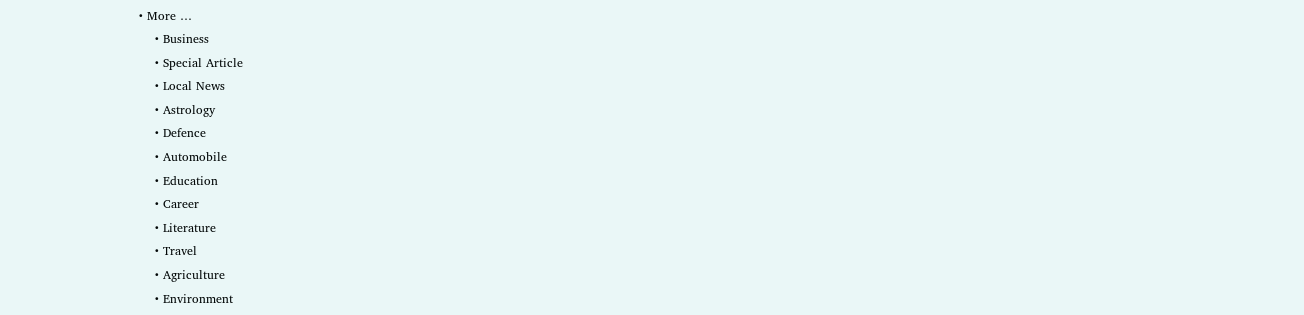• More …
    • Business
    • Special Article
    • Local News
    • Astrology
    • Defence
    • Automobile
    • Education
    • Career
    • Literature
    • Travel
    • Agriculture
    • Environment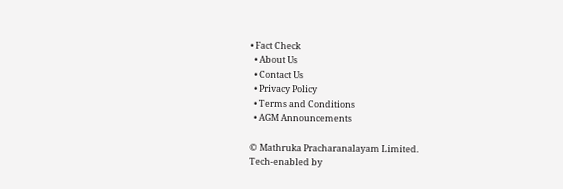• Fact Check
  • About Us
  • Contact Us
  • Privacy Policy
  • Terms and Conditions
  • AGM Announcements

© Mathruka Pracharanalayam Limited.
Tech-enabled by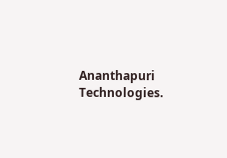Ananthapuri Technologies.